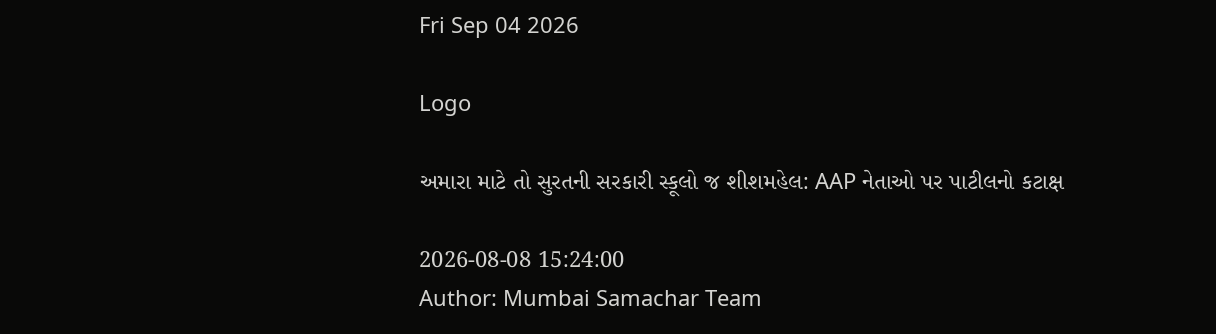Fri Sep 04 2026

Logo

અમારા માટે તો સુરતની સરકારી સ્કૂલો જ શીશમહેલ: AAP નેતાઓ પર પાટીલનો કટાક્ષ

2026-08-08 15:24:00
Author: Mumbai Samachar Team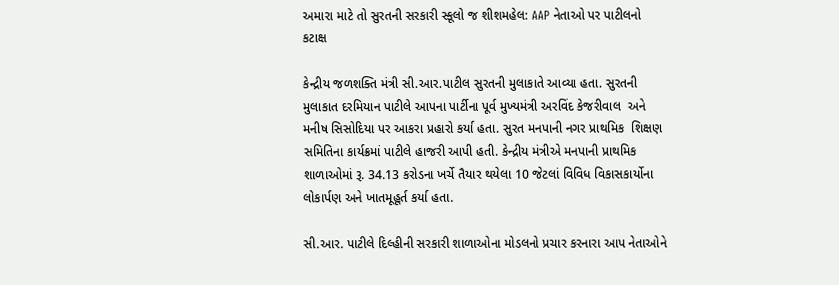અમારા માટે તો સુરતની સરકારી સ્કૂલો જ શીશમહેલ: AAP નેતાઓ પર પાટીલનો કટાક્ષ

કેન્દ્રીય જળશક્તિ મંત્રી સી.આર.પાટીલ સુરતની મુલાકાતે આવ્યા હતા. સુરતની મુલાકાત દરમિયાન પાટીલે આપના પાર્ટીના પૂર્વ મુખ્યમંત્રી અરવિંદ કેજરીવાલ  અને મનીષ સિસોદિયા પર આકરા પ્રહારો કર્યા હતા. સુરત મનપાની નગર પ્રાથમિક  શિક્ષણ સમિતિના કાર્યક્રમાં પાટીલે હાજરી આપી હતી. કેન્દ્રીય મંત્રીએ મનપાની પ્રાથમિક શાળાઓમાં રૂ. 34.13 કરોડના ખર્ચે તૈયાર થયેલા 10 જેટલાં વિવિધ વિકાસકાર્યોના લોકાર્પણ અને ખાતમૂહૂર્ત કર્યા હતા.

સી.આર. પાટીલે દિલ્હીની સરકારી શાળાઓના મોડલનો પ્રચાર કરનારા આપ નેતાઓને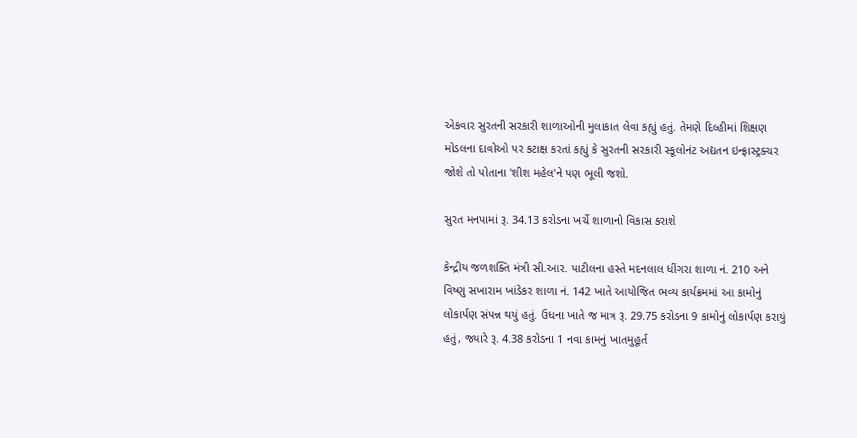એકવાર સુરતની સરકારી શાળાઓની મુલાકાત લેવા કહ્યું હતું. તેમણે દિલ્હીમાં શિક્ષણ મોડલના દાવોઓ પર કટાક્ષ કરતાં કહ્યું કે સુરતની સરકારી સ્કૂલોનંટ અદ્યતન ઇન્ફ્રાસ્ટ્રક્ચર જોશે તો પોતાના 'શીશ મહેલ'ને પણ ભૂલી જશો.

સુરત મનપામાં રૂ. 34.13 કરોડના ખર્ચે શાળાનો વિકાસ કરાશે

કેન્દ્રીય જળશક્તિ મંત્રી સી.આર. પાટીલના હસ્તે મદનલાલ ધીંગરા શાળા નં. 210 અને વિષ્ણુ સખારામ ખાંડેકર શાળા નં. 142 ખાતે આયોજિત ભવ્ય કાર્યક્રમમાં આ કામોનું લોકાર્પણ સંપન્ન થયું હતું. ઉધના ખાતે જ માત્ર રૂ. 29.75 કરોડના 9 કામોનું લોકાર્પણ કરાયું હતું, જ્યારે રૂ. 4.38 કરોડના 1 નવા કામનું ખાતમુહૂર્ત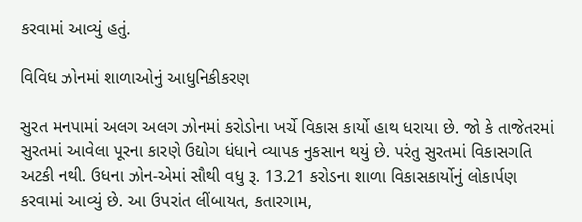કરવામાં આવ્યું હતું.

વિવિધ ઝોનમાં શાળાઓનું આધુનિકીકરણ

સુરત મનપામાં અલગ અલગ ઝોનમાં કરોડોના ખર્ચે વિકાસ કાર્યો હાથ ધરાયા છે. જો કે તાજેતરમાં સુરતમાં આવેલા પૂરના કારણે ઉદ્યોગ ધંધાને વ્યાપક નુકસાન થયું છે. પરંતુ સુરતમાં વિકાસગતિ અટકી નથી. ઉધના ઝોન-એમાં સૌથી વધુ રૂ. 13.21 કરોડના શાળા વિકાસકાર્યોનું લોકાર્પણ કરવામાં આવ્યું છે. આ ઉપરાંત લીંબાયત, કતારગામ,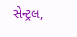સેન્ટ્રલ,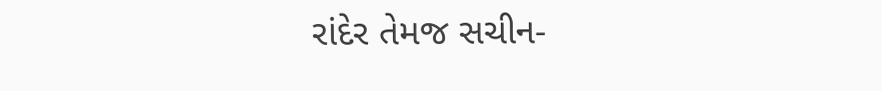રાંદેર તેમજ સચીન-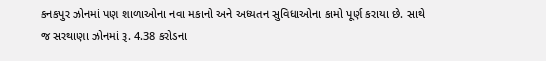કનકપુર ઝોનમાં પણ શાળાઓના નવા મકાનો અને અધ્યતન સુવિધાઓના કામો પૂર્ણ કરાયા છે. સાથે જ સરથાણા ઝોનમાં રૂ. 4.38 કરોડના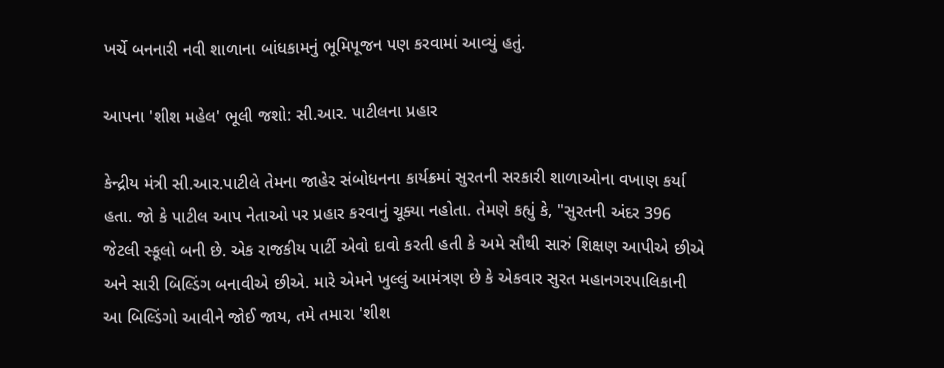ખર્ચે બનનારી નવી શાળાના બાંધકામનું ભૂમિપૂજન પણ કરવામાં આવ્યું હતું.

આપના 'શીશ મહેલ' ભૂલી જશો: સી.આર. પાટીલના પ્રહાર

કેન્દ્રીય મંત્રી સી.આર.પાટીલે તેમના જાહેર સંબોધનના કાર્યક્રમાં સુરતની સરકારી શાળાઓના વખાણ કર્યા હતા. જો કે પાટીલ આપ નેતાઓ પર પ્રહાર કરવાનું ચૂક્યા નહોતા. તેમણે કહ્યું કે, "સુરતની અંદર 396 જેટલી સ્કૂલો બની છે. એક રાજકીય પાર્ટી એવો દાવો કરતી હતી કે અમે સૌથી સારું શિક્ષણ આપીએ છીએ અને સારી બિલ્ડિંગ બનાવીએ છીએ. મારે એમને ખુલ્લું આમંત્રણ છે કે એકવાર સુરત મહાનગરપાલિકાની આ બિલ્ડિંગો આવીને જોઈ જાય, તમે તમારા 'શીશ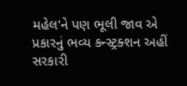મહેલ'ને પણ ભૂલી જાવ એ પ્રકારનું ભવ્ય કન્સ્ટ્રક્શન અહીં સરકારી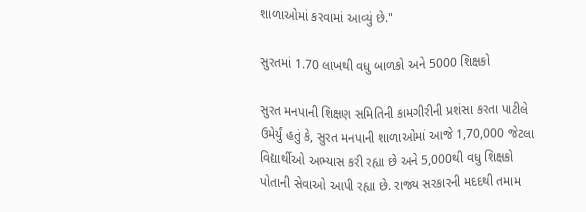શાળાઓમાં કરવામાં આવ્યું છે."

સુરતમાં 1.70 લાખથી વધુ બાળકો અને 5000 શિક્ષકો

સુરત મનપાની શિક્ષણ સમિતિની કામગીરીની પ્રશંસા કરતા પાટીલે ઉમેર્યું હતું કે, સુરત મનપાની શાળાઓમાં આજે 1,70,000 જેટલા વિદ્યાર્થીઓ અભ્યાસ કરી રહ્યા છે અને 5,000થી વધુ શિક્ષકો પોતાની સેવાઓ આપી રહ્યા છે. રાજ્ય સરકારની મદદથી તમામ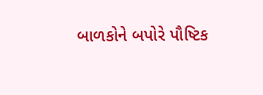બાળકોને બપોરે પૌષ્ટિક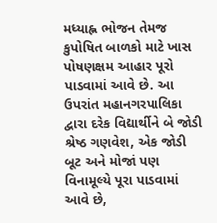મધ્યાહ્ન ભોજન તેમજ કુપોષિત બાળકો માટે ખાસ પોષણક્ષમ આહાર પૂરો પાડવામાં આવે છે. આ ઉપરાંત મહાનગરપાલિકા દ્વારા દરેક વિદ્યાર્થીને બે જોડી શ્રેષ્ઠ ગણવેશ, એક જોડી બૂટ અને મોજાં પણ વિનામૂલ્યે પૂરા પાડવામાં આવે છે,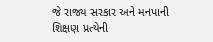જે રાજ્ય સરકાર અને મનપાની શિક્ષણ પ્રત્યેની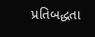પ્રતિબદ્ધતા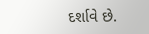દર્શાવે છે.